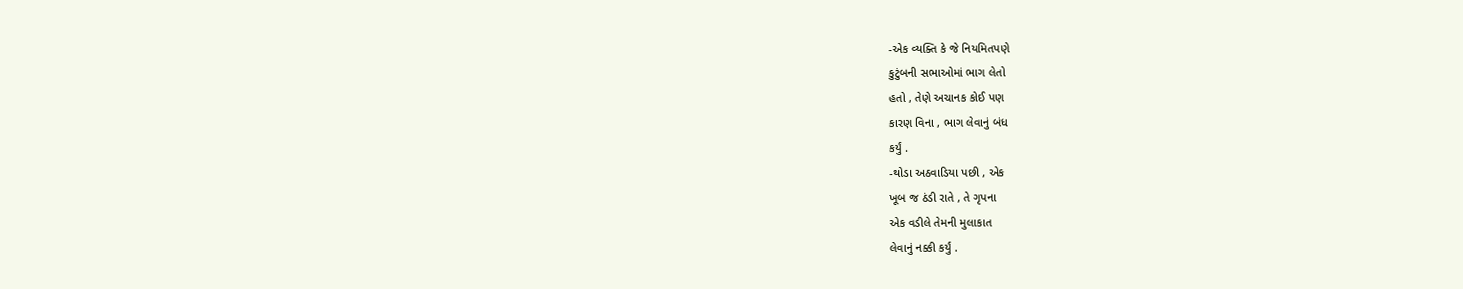-એક વ્યક્તિ કે જે નિયમિતપણે
કુટુંબની સભાઓમાં ભાગ લેતો
હતો , તેણે અચાનક કોઈ પણ
કારણ વિના , ભાગ લેવાનું બંધ
કર્યું .
-થોડા અઠવાડિયા પછી , એક
ખૂબ જ ઠંડી રાતે , તે ગૃપના
એક વડીલે તેમની મુલાકાત
લેવાનું નક્કી કર્યું .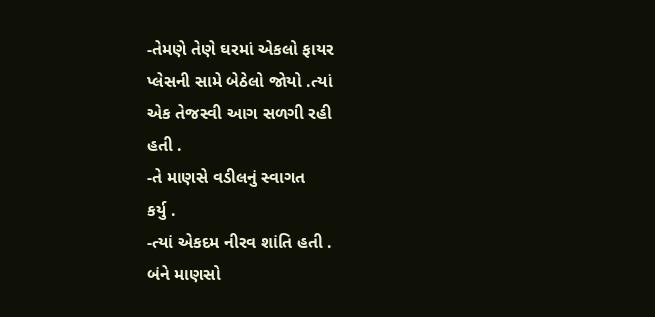-તેમણે તેણે ઘરમાં એકલો ફાયર
પ્લેસની સામે બેઠેલો જોયો .ત્યાં
એક તેજસ્વી આગ સળગી રહી
હતી .
-તે માણસે વડીલનું સ્વાગત
કર્યુ .
-ત્યાં એકદમ નીરવ શાંતિ હતી .
બંને માણસો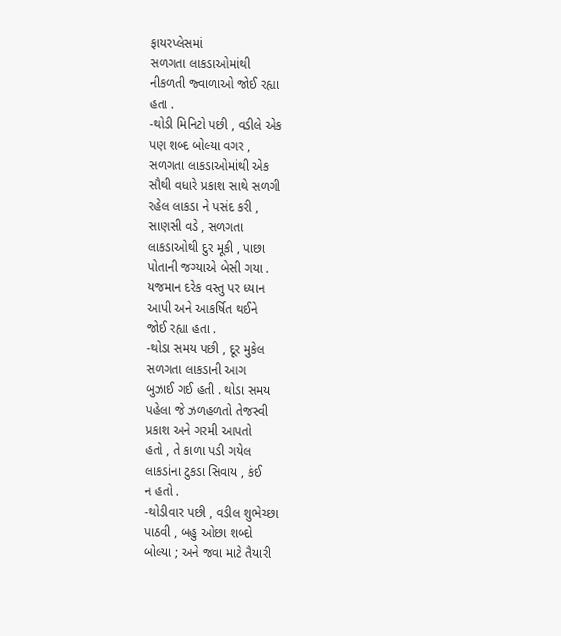ફાયરપ્લેસમાં
સળગતા લાકડાઓમાંથી
નીકળતી જ્વાળાઓ જોઈ રહ્યા
હતા .
-થોડી મિનિટો પછી , વડીલે એક
પણ શબ્દ બોલ્યા વગર ,
સળગતા લાકડાઓમાંથી એક
સૌથી વધારે પ્રકાશ સાથે સળગી
રહેલ લાકડા ને પસંદ કરી ,
સાણસી વડે , સળગતા
લાકડાઓથી દુર મૂકી , પાછા
પોતાની જગ્યાએ બેસી ગયા .
યજમાન દરેક વસ્તુ પર ધ્યાન
આપી અને આકર્ષિત થઈને
જોઈ રહ્યા હતા .
-થોડા સમય પછી , દૂર મુકેલ
સળગતા લાકડાની આગ
બુઝાઈ ગઈ હતી . થોડા સમય
પહેલા જે ઝળહળતો તેજસ્વી
પ્રકાશ અને ગરમી આપતો
હતો , તે કાળા પડી ગયેલ
લાકડાંના ટુકડા સિવાય , કંઈ
ન હતો .
-થોડીવાર પછી , વડીલ શુભેચ્છા
પાઠવી , બહુ ઓછા શબ્દો
બોલ્યા ; અને જવા માટે તૈયારી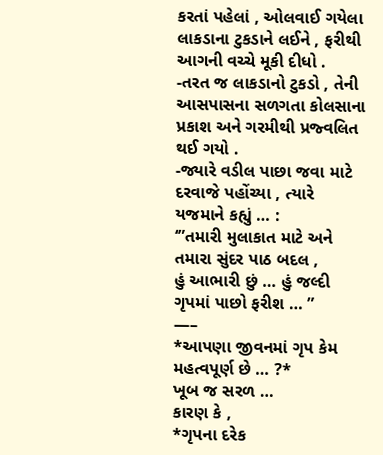કરતાં પહેલાં , ઓલવાઈ ગયેલા
લાકડાના ટુકડાને લઈને , ફરીથી
આગની વચ્ચે મૂકી દીધો .
-તરત જ લાકડાનો ટુકડો , તેની
આસપાસના સળગતા કોલસાના
પ્રકાશ અને ગરમીથી પ્રજ્વલિત
થઈ ગયો .
-જ્યારે વડીલ પાછા જવા માટે
દરવાજે પહોંચ્યા , ત્યારે
યજમાને કહ્યું … :
‘”તમારી મુલાકાત માટે અને
તમારા સુંદર પાઠ બદલ ,
હું આભારી છું … હું જલ્દી
ગૃપમાં પાછો ફરીશ … ”
—–
*આપણા જીવનમાં ગૃપ કેમ
મહત્વપૂર્ણ છે … ?*
ખૂબ જ સરળ …
કારણ કે ,
*ગૃપના દરેક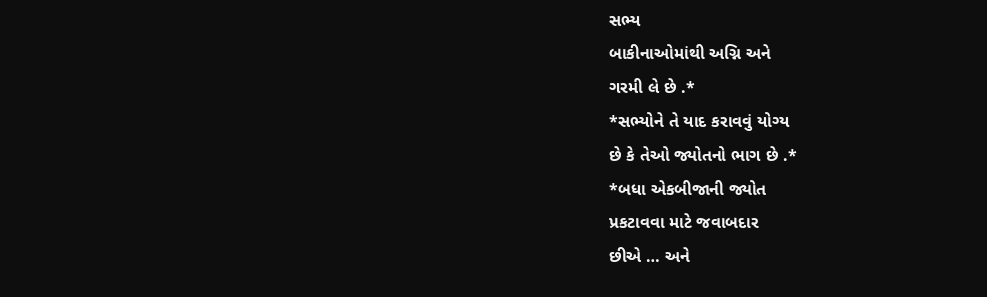સભ્ય
બાકીનાઓમાંથી અગ્નિ અને
ગરમી લે છે .*
*સભ્યોને તે યાદ કરાવવું યોગ્ય
છે કે તેઓ જ્યોતનો ભાગ છે .*
*બધા એકબીજાની જ્યોત
પ્રકટાવવા માટે જવાબદાર
છીએ … અને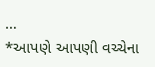…
*આપણે આપણી વચ્ચેના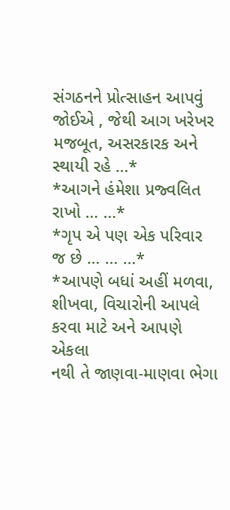સંગઠનને પ્રોત્સાહન આપવું
જોઈએ , જેથી આગ ખરેખર
મજબૂત, અસરકારક અને
સ્થાયી રહે …*
*આગને હંમેશા પ્રજ્વલિત
રાખો … …*
*ગૃપ એ પણ એક પરિવાર
જ છે … … …*
*આપણે બધાં અહીં મળવા,
શીખવા, વિચારોની આપલે
કરવા માટે અને આપણે એકલા
નથી તે જાણવા-માણવા ભેગા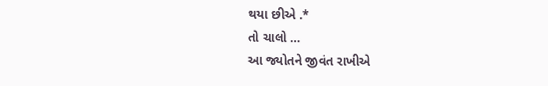થયા છીએ .*
તો ચાલો …
આ જ્યોતને જીવંત રાખીએ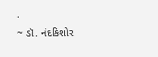.
~ ડૉ. નંદકિશોર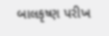બાલકૃષ્ણ પરીખ